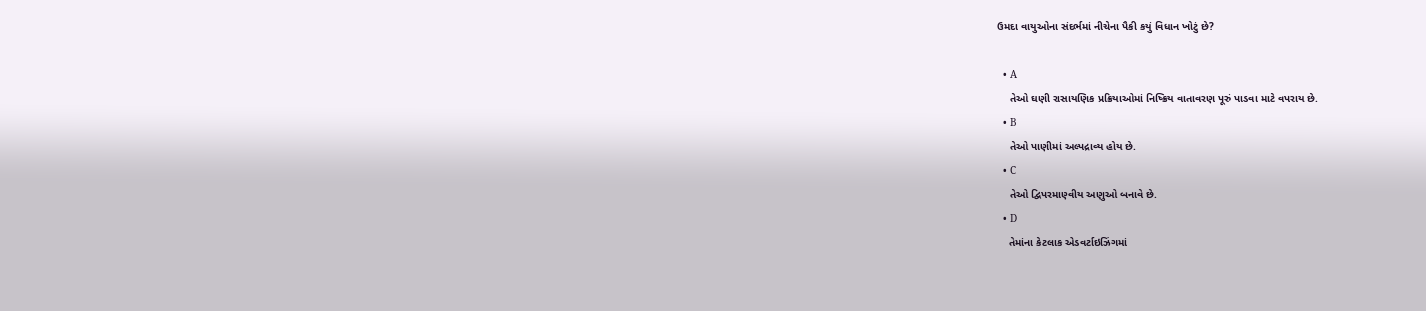ઉમદા વાયુઓના સંદર્ભમાં નીચેના પૈકી કયું વિધાન ખોટું છે?

  • A
    તેઓ ઘણી રાસાયણિક પ્રક્રિયાઓમાં નિષ્ક્રિય વાતાવરણ પૂરું પાડવા માટે વપરાય છે.
  • B
    તેઓ પાણીમાં અલ્પદ્રાવ્ય હોય છે.
  • C
    તેઓ દ્વિપરમાણ્વીય અણુઓ બનાવે છે.
  • D
    તેમાંના કેટલાક એડવર્ટાઇઝિંગમાં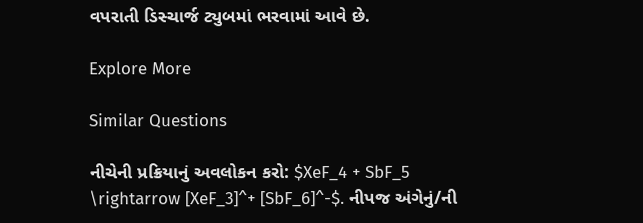વપરાતી ડિસ્ચાર્જ ટ્યુબમાં ભરવામાં આવે છે.

Explore More

Similar Questions

નીચેની પ્રક્રિયાનું અવલોકન કરો: $XeF_4 + SbF_5 \rightarrow [XeF_3]^+ [SbF_6]^-$. નીપજ અંગેનું/ની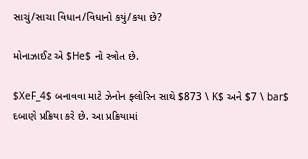સાચું/સાચા વિધાન/વિધાનો કયું/કયા છે?

મોનાઝાઈટ એ $He$ નો સ્ત્રોત છે.

$XeF_4$ બનાવવા માટે ઝેનોન ફ્લોરિન સાથે $873 \ K$ અને $7 \ bar$ દબાણે પ્રક્રિયા કરે છે. આ પ્રક્રિયામાં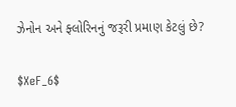ઝેનોન અને ફ્લોરિનનું જરૂરી પ્રમાણ કેટલું છે?

$XeF_6$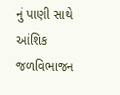નું પાણી સાથે આંશિક જળવિભાજન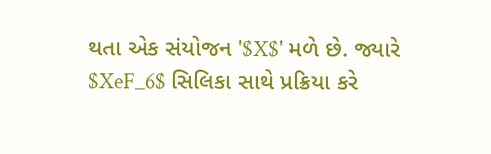થતા એક સંયોજન '$X$' મળે છે. જ્યારે $XeF_6$ સિલિકા સાથે પ્રક્રિયા કરે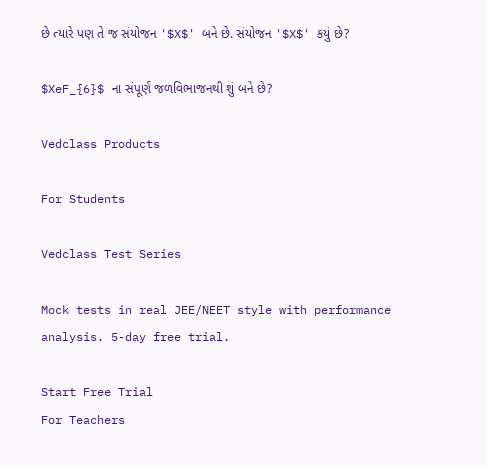છે ત્યારે પણ તે જ સંયોજન '$X$' બને છે. સંયોજન '$X$' કયું છે?

$XeF_{6}$ ના સંપૂર્ણ જળવિભાજનથી શું બને છે?

Vedclass Products

For Students

Vedclass Test Series

Mock tests in real JEE/NEET style with performance analysis. 5-day free trial.

Start Free Trial
For Teachers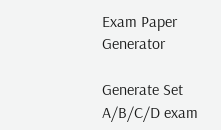Exam Paper Generator

Generate Set A/B/C/D exam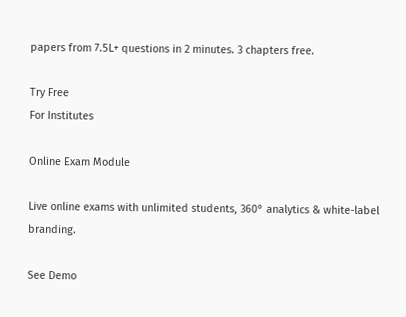papers from 7.5L+ questions in 2 minutes. 3 chapters free.

Try Free
For Institutes

Online Exam Module

Live online exams with unlimited students, 360° analytics & white-label branding.

See Demo